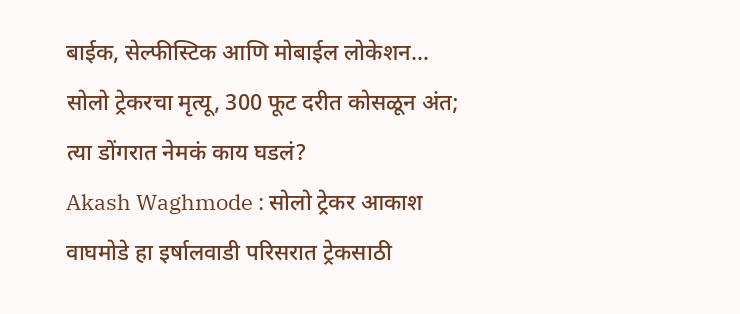बाईक, सेल्फीस्टिक आणि मोबाईल लोकेशन… सोलो ट्रेकरचा मृत्यू, 300 फूट दरीत कोसळून अंत; त्या डोंगरात नेमकं काय घडलं?
Akash Waghmode : सोलो ट्रेकर आकाश वाघमोडे हा इर्षालवाडी परिसरात ट्रेकसाठी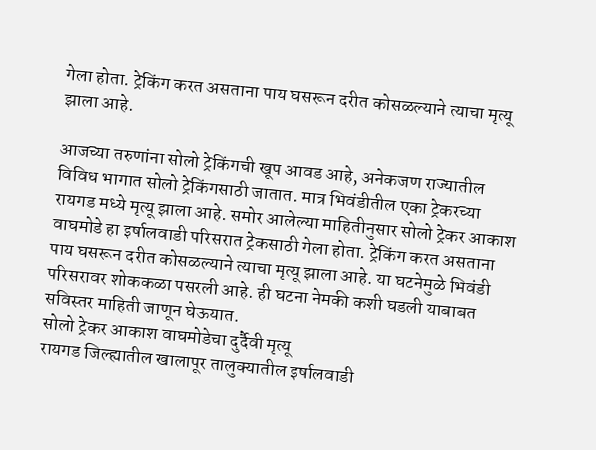गेला होता. ट्रेकिंग करत असताना पाय घसरून दरीत कोसळल्याने त्याचा मृत्यू झाला आहे.

आजच्या तरुणांना सोलो ट्रेकिंगची खूप आवड आहे, अनेकजण राज्यातील विविध भागात सोलो ट्रेकिंगसाठी जातात. मात्र भिवंडीतील एका ट्रेकरच्या रायगड मध्ये मृत्यू झाला आहे. समोर आलेल्या माहितीनुसार सोलो ट्रेकर आकाश वाघमोडे हा इर्षालवाडी परिसरात ट्रेकसाठी गेला होता. ट्रेकिंग करत असताना पाय घसरून दरीत कोसळल्याने त्याचा मृत्यू झाला आहे. या घटनेमुळे भिवंडी परिसरावर शोककळा पसरली आहे. ही घटना नेमकी कशी घडली याबाबत सविस्तर माहिती जाणून घेऊयात.
सोलो ट्रेकर आकाश वाघमोडेचा दुर्दैवी मृत्यू
रायगड जिल्ह्यातील खालापूर तालुक्यातील इर्षालवाडी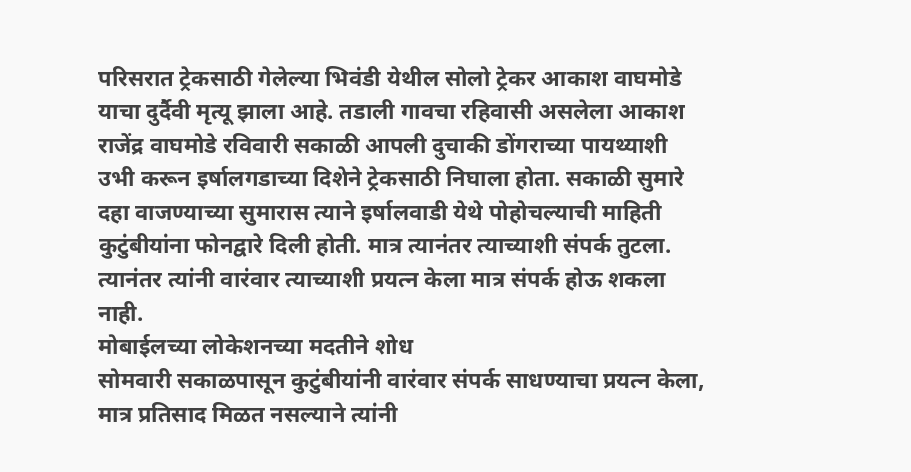परिसरात ट्रेकसाठी गेलेल्या भिवंडी येथील सोलो ट्रेकर आकाश वाघमोडे याचा दुर्दैवी मृत्यू झाला आहे. तडाली गावचा रहिवासी असलेला आकाश राजेंद्र वाघमोडे रविवारी सकाळी आपली दुचाकी डोंगराच्या पायथ्याशी उभी करून इर्षालगडाच्या दिशेने ट्रेकसाठी निघाला होता. सकाळी सुमारे दहा वाजण्याच्या सुमारास त्याने इर्षालवाडी येथे पोहोचल्याची माहिती कुटुंबीयांना फोनद्वारे दिली होती. मात्र त्यानंतर त्याच्याशी संपर्क तुटला. त्यानंतर त्यांनी वारंवार त्याच्याशी प्रयत्न केला मात्र संपर्क होऊ शकला नाही.
मोबाईलच्या लोकेशनच्या मदतीने शोध
सोमवारी सकाळपासून कुटुंबीयांनी वारंवार संपर्क साधण्याचा प्रयत्न केला, मात्र प्रतिसाद मिळत नसल्याने त्यांनी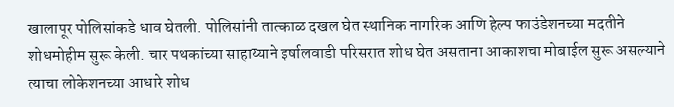खालापूर पोलिसांकडे धाव घेतली. पोलिसांनी तात्काळ दखल घेत स्थानिक नागरिक आणि हेल्प फाउंडेशनच्या मदतीने शोधमोहीम सुरू केली. चार पथकांच्या साहाय्याने इर्षालवाडी परिसरात शोध घेत असताना आकाशचा मोबाईल सुरू असल्याने त्याचा लोकेशनच्या आधारे शोध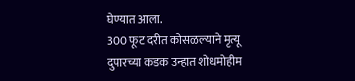घेण्यात आला.
300 फूट दरीत कोसळल्याने मृत्यू
दुपारच्या कडक उन्हात शोधमोहीम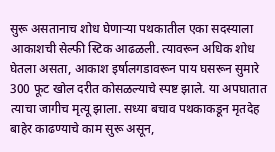सुरू असतानाच शोध घेणाऱ्या पथकातील एका सदस्याला आकाशची सेल्फी स्टिक आढळली. त्यावरून अधिक शोध घेतला असता, आकाश इर्षालगडावरून पाय घसरून सुमारे 300 फूट खोल दरीत कोसळल्याचे स्पष्ट झाले. या अपघातात त्याचा जागीच मृत्यू झाला. सध्या बचाव पथकाकडून मृतदेह बाहेर काढण्याचे काम सुरू असून,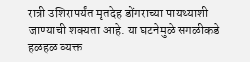रात्री उशिरापर्यंत मृतदेह डोंगराच्या पायथ्याशी जाण्याची शक्यता आहे. या घटनेमुळे सगळीकडे हळहळ व्यक्त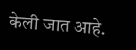केली जात आहे.